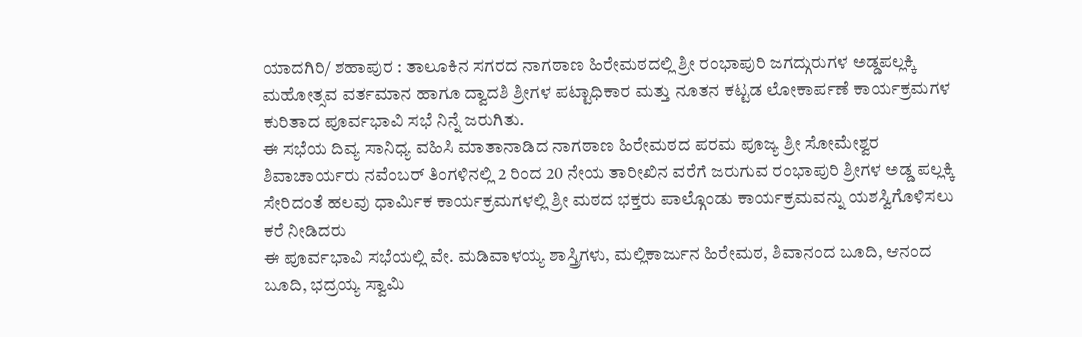ಯಾದಗಿರಿ/ ಶಹಾಪುರ : ತಾಲೂಕಿನ ಸಗರದ ನಾಗಠಾಣ ಹಿರೇಮಠದಲ್ಲಿ ಶ್ರೀ ರಂಭಾಪುರಿ ಜಗದ್ಗುರುಗಳ ಅಡ್ಡಪಲ್ಲಕ್ಕಿ ಮಹೋತ್ಸವ ವರ್ತಮಾನ ಹಾಗೂ ದ್ವಾದಶಿ ಶ್ರೀಗಳ ಪಟ್ಟಾಧಿಕಾರ ಮತ್ತು ನೂತನ ಕಟ್ಟಡ ಲೋಕಾರ್ಪಣೆ ಕಾರ್ಯಕ್ರಮಗಳ ಕುರಿತಾದ ಪೂರ್ವಭಾವಿ ಸಭೆ ನಿನ್ನೆ ಜರುಗಿತು.
ಈ ಸಭೆಯ ದಿವ್ಯ ಸಾನಿಧ್ಯ ವಹಿಸಿ ಮಾತಾನಾಡಿದ ನಾಗಠಾಣ ಹಿರೇಮಠದ ಪರಮ ಪೂಜ್ಯ ಶ್ರೀ ಸೋಮೇಶ್ವರ ಶಿವಾಚಾರ್ಯರು ನವೆಂಬರ್ ತಿಂಗಳಿನಲ್ಲಿ 2 ರಿಂದ 20 ನೇಯ ತಾರೀಖಿನ ವರೆಗೆ ಜರುಗುವ ರಂಭಾಪುರಿ ಶ್ರೀಗಳ ಅಡ್ಡ ಪಲ್ಲಕ್ಕಿ ಸೇರಿದಂತೆ ಹಲವು ಧಾರ್ಮಿಕ ಕಾರ್ಯಕ್ರಮಗಳಲ್ಲಿ ಶ್ರೀ ಮಠದ ಭಕ್ತರು ಪಾಲ್ಗೊಂಡು ಕಾರ್ಯಕ್ರಮವನ್ನು ಯಶಸ್ವಿಗೊಳಿಸಲು ಕರೆ ನೀಡಿದರು
ಈ ಪೂರ್ವಭಾವಿ ಸಭೆಯಲ್ಲಿ ವೇ. ಮಡಿವಾಳಯ್ಯ ಶಾಸ್ತ್ರಿಗಳು, ಮಲ್ಲಿಕಾರ್ಜುನ ಹಿರೇಮಠ, ಶಿವಾನಂದ ಬೂದಿ, ಆನಂದ ಬೂದಿ, ಭದ್ರಯ್ಯ ಸ್ವಾಮಿ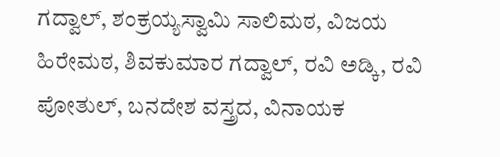ಗದ್ವಾಲ್, ಶಂಕ್ರಯ್ಯಸ್ವಾಮಿ ಸಾಲಿಮಠ, ವಿಜಯ ಹಿರೇಮಠ, ಶಿವಕುಮಾರ ಗದ್ವಾಲ್, ರವಿ ಅಡ್ಕಿ, ರವಿ ಪೋತುಲ್, ಬನದೇಶ ವಸ್ತ್ರದ, ವಿನಾಯಕ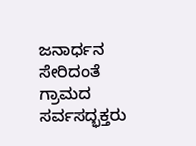ಜನಾರ್ಧನ ಸೇರಿದಂತೆ ಗ್ರಾಮದ ಸರ್ವಸದ್ಭಕ್ತರು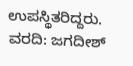ಉಪಸ್ಥಿತರಿದ್ದರು.
ವರದಿ: ಜಗದೀಶ್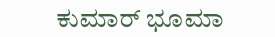ಕುಮಾರ್ ಭೂಮಾ